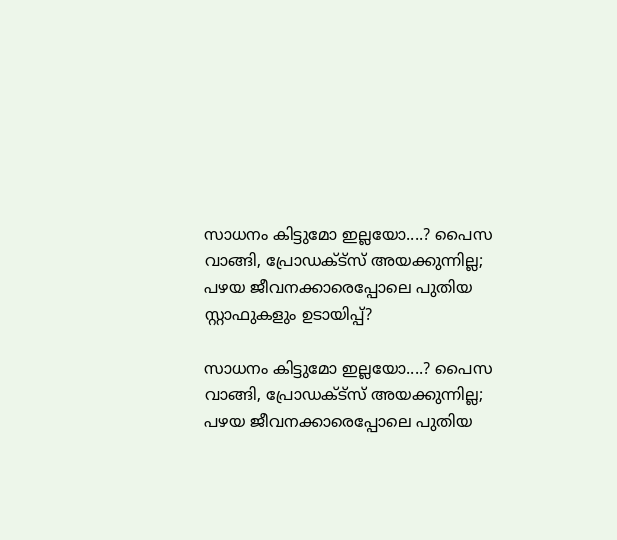സാധനം കിട്ടുമോ ഇല്ലയോ....? പൈസ വാങ്ങി, പ്രോഡക്ട്സ് അയക്കുന്നില്ല; പഴയ ജീവനക്കാരെപ്പോലെ പുതിയ സ്റ്റാഫുകളും ഉടായിപ്പ്?

സാധനം കിട്ടുമോ ഇല്ലയോ....? പൈസ വാങ്ങി, പ്രോഡക്ട്സ് അയക്കുന്നില്ല; പഴയ ജീവനക്കാരെപ്പോലെ പുതിയ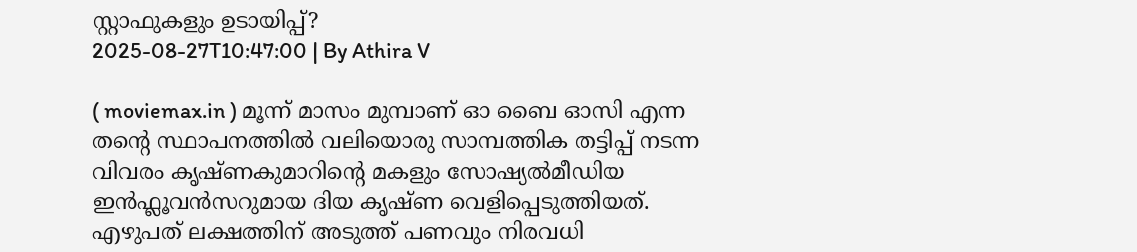സ്റ്റാഫുകളും ഉടായിപ്പ്?
2025-08-27T10:47:00 | By Athira V

( moviemax.in ) മൂന്ന് മാസം മുമ്പാണ് ഓ ബൈ ഓസി എന്ന തന്റെ സ്ഥാപനത്തിൽ വലിയൊരു സാമ്പത്തിക തട്ടിപ്പ് നടന്ന വിവരം കൃഷ്ണകുമാറിന്റെ മകളും സോഷ്യൽമീഡിയ ഇൻഫ്ലൂവൻസറുമായ ദിയ കൃഷ്ണ വെളിപ്പെടുത്തിയത്. എഴുപത് ലക്ഷത്തിന് അടുത്ത് പണവും നിരവധി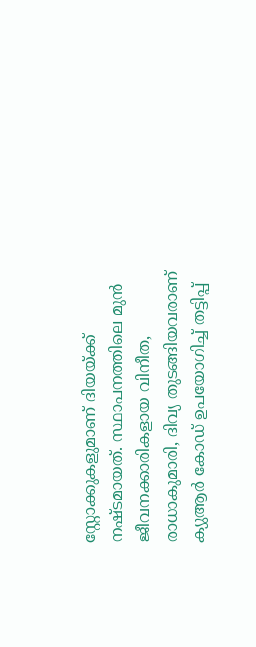സ്റ്റോക്കുകളുമാണ് ദിയയ്ക്ക് നഷ്ടമായത്. സ്ഥാപനത്തിലെ മുൻ ജീവനക്കാരികളായ വിനീത, രാധാകുമാരി, ദിവ്യ തുടങ്ങിയവരാണ് ക്യുആർ കോഡ് ഉപയോഗിച്ച് തട്ടിപ്പ്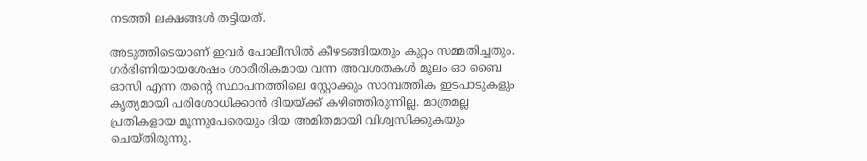നടത്തി ലക്ഷങ്ങൾ തട്ടിയത്.

അടുത്തിടെയാണ് ഇവർ പോലീസിൽ കീഴടങ്ങിയതും കുറ്റം സമ്മതിച്ചതും. ഗർഭിണിയായശേഷം ശാരീരികമായ വന്ന അവശതകൾ മൂലം ഓ ബൈ ഓസി എന്ന തന്റെ സ്ഥാപനത്തിലെ സ്റ്റോക്കും സാമ്പത്തിക ഇടപാടുകളും കൃത്യമായി പരിശോധിക്കാൻ ദിയയ്ക്ക് കഴിഞ്ഞിരുന്നില്ല. മാത്രമല്ല പ്രതികളായ മൂന്നുപേരെയും ദിയ അമിതമായി വിശ്വസിക്കുകയും ചെയ്തിരുന്നു.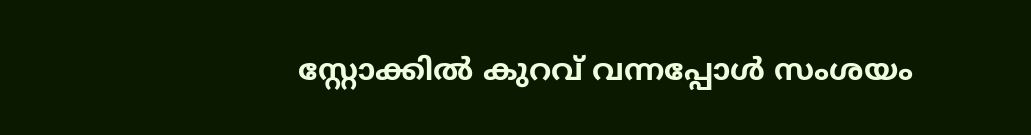സ്റ്റോക്കിൽ കുറവ് വന്നപ്പോൾ സംശയം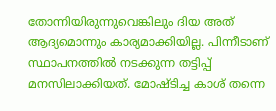തോന്നിയിരുന്നുവെങ്കിലും ദിയ അത് ആദ്യമൊന്നും കാര്യമാക്കിയില്ല. പിന്നീടാണ് സ്ഥാപനത്തിൽ ‌നടക്കുന്ന തട്ടിപ്പ് മനസിലാക്കിയത്. മോഷ്ടിച്ച കാശ് തന്നെ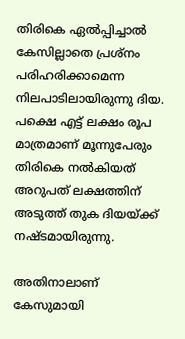തിരികെ ഏൽപ്പിച്ചാൽ കേസില്ലാതെ പ്രശ്നം പരിഹരിക്കാമെന്ന നിലപാടിലായിരുന്നു ദിയ. പക്ഷെ എട്ട് ലക്ഷം രൂപ മാത്രമാണ് മൂന്നുപേരും തിരികെ നൽകിയത് അറുപത് ലക്ഷത്തിന് അടുത്ത് തുക ദിയയ്ക്ക് നഷ്ടമായിരുന്നു.

അതിനാലാണ് കേസുമായി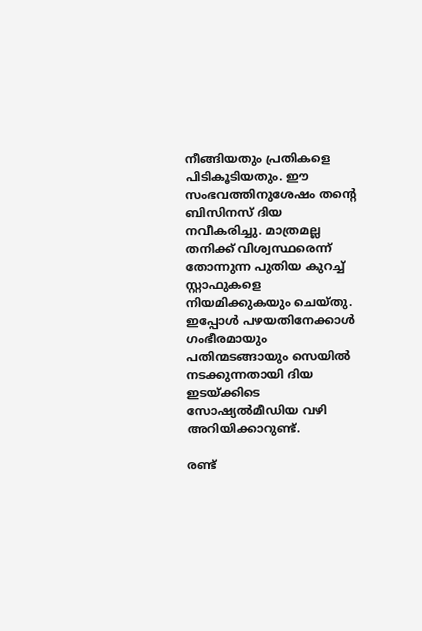നീങ്ങിയതും പ്രതികളെ പിടികൂടിയതും. ഈ സംഭവത്തിനുശേഷം തന്റെ ബിസിനസ് ദിയ നവീകരിച്ചു. മാത്രമല്ല തനിക്ക് വിശ്വസ്ഥരെന്ന് തോന്നുന്ന പുതിയ കുറച്ച് സ്റ്റാഫുകളെ നിയമിക്കുകയും ചെയ്തു. ഇപ്പോൾ പഴയതിനേക്കാൾ ഗംഭീരമായും പതിന്മടങ്ങായും സെയിൽ നടക്കുന്നതായി ദിയ ഇടയ്ക്കിടെ സോഷ്യൽമീ‍ഡിയ വഴി അറിയിക്കാറുണ്ട്.

രണ്ട്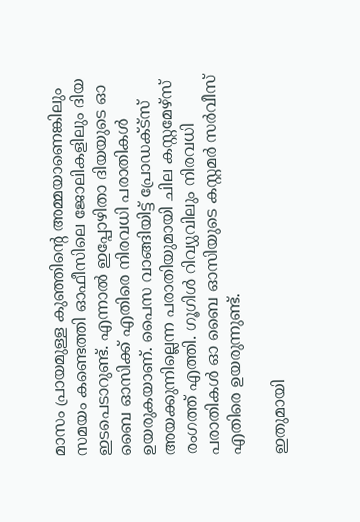മാസം പ്രായമുള്ള കുഞ്ഞിന്റെ അമ്മയാണെങ്കിലും സമയം കണ്ടെത്തി ഓഫീസിലെ ജോലികളിലും ദിയ ഇടപെടാറുണ്ട്. എന്നാൽ ഇപ്പോഴിതാ ദിയയുടെ ഓ ബൈ ഓസിക്ക് എതിരെ നിരവധി പരാതികൾ ഉയരുകയാണ്. പൈസ വാങ്ങിയിട്ട് പ്രോഡക്ട്സ് അയക്കുന്നില്ലെന്ന പരാതിയുമായി ചില കസ്റ്റമേഴ്സ് രംഗത്ത് എത്തി. ഗൂഗിൾ റിവ്യുവിലും നിരവധി പരാതികൾ ഓ ബൈ ഓസിയുടെ കസ്റ്റമർ സർവീസ് എതിരെ ഉയരുന്നുണ്ട്.

ഇതുമായി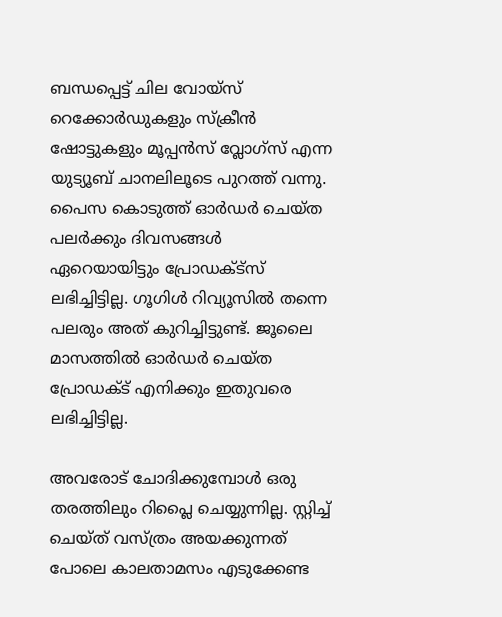ബന്ധപ്പെട്ട് ചില വോയ്സ് റെക്കോർഡുകളും സ്ക്രീൻ ഷോട്ടുകളും മൂപ്പൻസ് വ്ലോഗ്സ് എന്ന യുട്യൂബ് ചാനലിലൂടെ പുറത്ത് വന്നു. പൈസ കൊടുത്ത് ഓർഡർ ചെയ്ത പലർക്കും ദിവസങ്ങൾ ഏറെയായിട്ടും പ്രോഡക്ട്സ് ലഭിച്ചിട്ടില്ല. ഗൂഗിൾ റിവ്യൂസിൽ തന്നെ പലരും അത് കുറിച്ചിട്ടുണ്ട്. ജൂലൈ മാസത്തിൽ ഓർഡർ ചെയ്ത പ്രോഡക്ട് എനിക്കും ഇതുവരെ ലഭിച്ചിട്ടില്ല.

അവരോട് ചോദിക്കുമ്പോൾ ഒരു തരത്തിലും റിപ്ലൈ ചെയ്യുന്നില്ല. സ്റ്റിച്ച് ചെയ്ത് വസ്ത്രം അയക്കുന്നത് പോലെ കാലതാമസം എടുക്കേണ്ട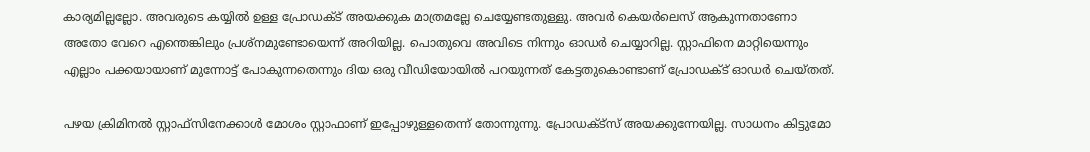കാര്യമില്ലല്ലോ. അവരുടെ കയ്യിൽ ഉള്ള പ്രോഡക്ട് അയക്കുക മാത്രമല്ലേ ചെയ്യേണ്ടതുള്ളു. അവർ കെയർലെസ് ആകുന്നതാണോ അതോ വേറെ എന്തെങ്കിലും പ്രശ്നമുണ്ടോയെന്ന് അറിയില്ല. പൊതുവെ അവിടെ നിന്നും ഓഡർ ചെയ്യാറില്ല. സ്റ്റാഫിനെ മാറ്റിയെന്നും എല്ലാം പക്കയായാണ് മുന്നോട്ട് പോകുന്നതെന്നും ദിയ ഒരു വീഡിയോയിൽ പറയുന്നത് കേട്ടതുകൊണ്ടാണ് പ്രോഡക്ട് ഓഡർ ചെയ്തത്.

പഴയ ക്രിമിനൽ സ്റ്റാഫ്സിനേക്കാൾ മോശം സ്റ്റാഫാണ് ഇപ്പോഴുള്ളതെന്ന് തോന്നുന്നു. പ്രോഡക്ട്സ് അയക്കുന്നേയില്ല. സാധനം കിട്ടുമോ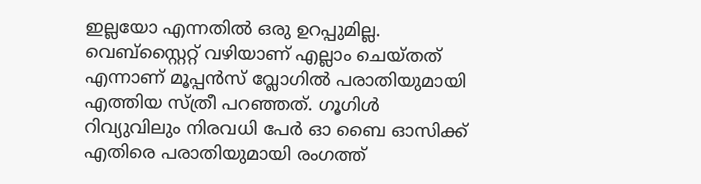ഇല്ലയോ എന്നതിൽ ഒരു ഉറപ്പുമില്ല. വെബ്സ്റ്റൈറ്റ് വഴിയാണ് എല്ലാം ചെയ്തത് എന്നാണ് മൂപ്പൻസ് വ്ലോഗിൽ പരാതിയുമായി എത്തിയ സ്ത്രീ പറഞ്ഞത്. ഗൂഗിൾ റിവ്യുവിലും നിരവധി പേർ ഓ ബൈ ഓസിക്ക് എതിരെ പരാതിയുമായി രംഗത്ത്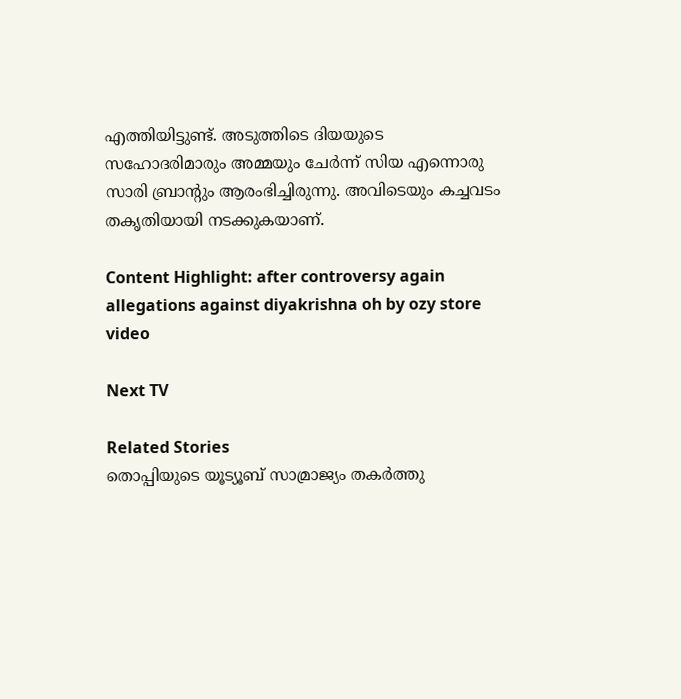എത്തിയിട്ടുണ്ട്. അടുത്തിടെ ദിയയുടെ സഹോദരിമാരും അമ്മയും ചേർന്ന് സിയ എന്നൊരു സാരി ബ്രാന്റും ആരംഭിച്ചിരുന്നു. അവിടെയും കച്ചവടം തകൃതിയായി നടക്കുകയാണ്.

Content Highlight: after controversy again allegations against diyakrishna oh by ozy store video

Next TV

Related Stories
തൊപ്പിയുടെ യൂട്യൂബ് സാമ്രാജ്യം തകർത്തു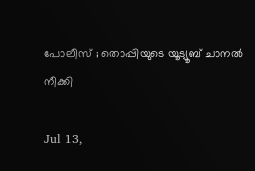പോലീസ് ; തൊപ്പിയുടെ യൂട്യൂബ് ചാനല്‍ നീക്കി

Jul 13,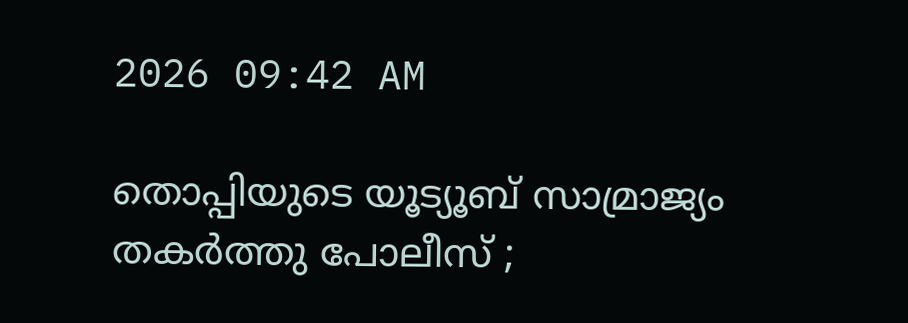2026 09:42 AM

തൊപ്പിയുടെ യൂട്യൂബ് സാമ്രാജ്യം തകർത്തു പോലീസ് ;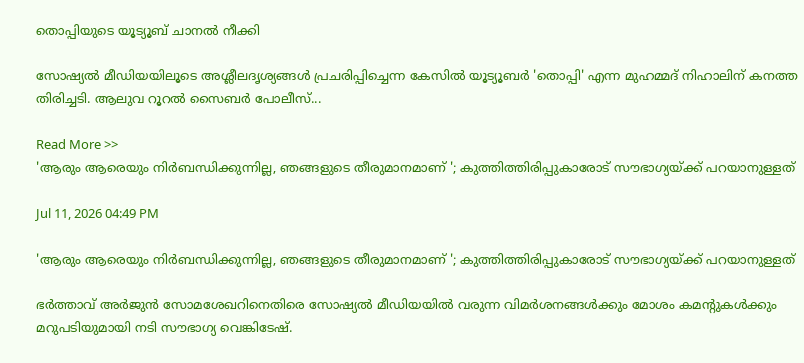തൊപ്പിയുടെ യൂട്യൂബ് ചാനല്‍ നീക്കി

സോഷ്യൽ മീഡിയയിലൂടെ അശ്ലീലദൃശ്യങ്ങൾ പ്രചരിപ്പിച്ചെന്ന കേസിൽ യൂട്യൂബർ 'തൊപ്പി' എന്ന മുഹമ്മദ് നിഹാലിന് കനത്ത തിരിച്ചടി. ആലുവ റൂറൽ സൈബർ പോലീസ്...

Read More >>
'ആരും ആരെയും നിർബന്ധിക്കുന്നില്ല, ഞങ്ങളുടെ തീരുമാനമാണ് '; കുത്തിത്തിരിപ്പുകാരോട് സൗഭാഗ്യയ്ക്ക് പറയാനുള്ളത്

Jul 11, 2026 04:49 PM

'ആരും ആരെയും നിർബന്ധിക്കുന്നില്ല, ഞങ്ങളുടെ തീരുമാനമാണ് '; കുത്തിത്തിരിപ്പുകാരോട് സൗഭാഗ്യയ്ക്ക് പറയാനുള്ളത്

ഭർത്താവ് അർജുൻ സോമശേഖറിനെതിരെ സോഷ്യൽ മീഡിയയിൽ വരുന്ന വിമർശനങ്ങൾക്കും മോശം കമന്റുകൾക്കും മറുപടിയുമായി നടി സൗഭാഗ്യ വെങ്കിടേഷ്.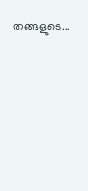തങ്ങളുടെ...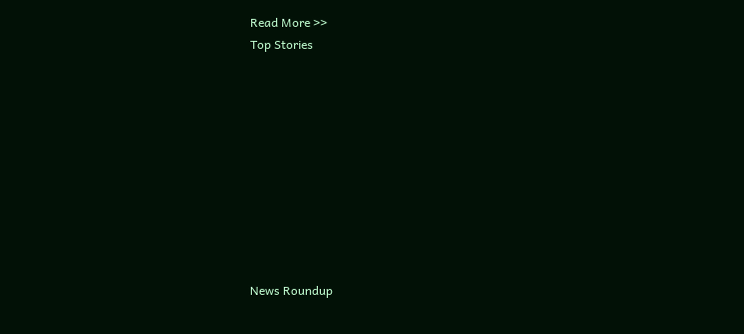Read More >>
Top Stories










News Roundup